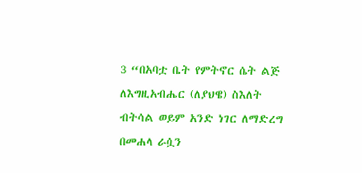3 “በአባቷ ቤት የምትኖር ሴት ልጅ ለእግዚአብሔር (ለያህዌ) ስእለት ብትሳል ወይም አንድ ነገር ለማድረግ በመሐላ ራሷን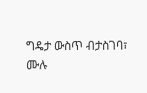ግዴታ ውስጥ ብታስገባ፣
ሙሉ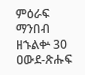ምዕራፍ ማንበብ ዘኁልቍ 30
ዐውደ-ጽሑፍ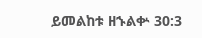ይመልከቱ ዘኁልቍ 30:3